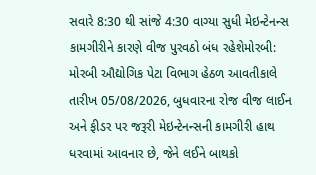સવારે 8:30 થી સાંજે 4:30 વાગ્યા સુધી મેઇન્ટેનન્સ કામગીરીને કારણે વીજ પુરવઠો બંધ રહેશેમોરબી: મોરબી ઔદ્યોગિક પેટા વિભાગ હેઠળ આવતીકાલે તારીખ 05/08/2026, બુધવારના રોજ વીજ લાઈન અને ફીડર પર જરૂરી મેઇન્ટેનન્સની કામગીરી હાથ ધરવામાં આવનાર છે, જેને લઈને બાથકો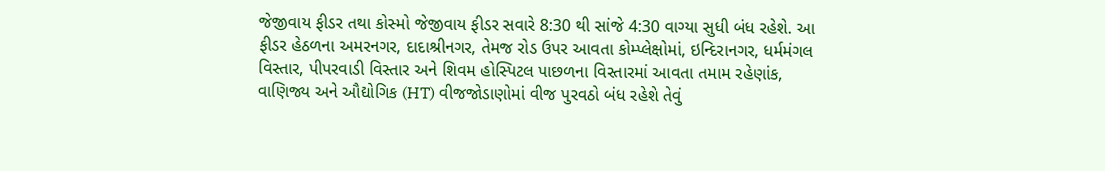જેજીવાય ફીડર તથા કોસ્મો જેજીવાય ફીડર સવારે 8:30 થી સાંજે 4:30 વાગ્યા સુધી બંધ રહેશે. આ ફીડર હેઠળના અમરનગર, દાદાશ્રીનગર, તેમજ રોડ ઉપર આવતા કોમ્પ્લેક્ષોમાં, ઇન્દિરાનગર, ધર્મમંગલ વિસ્તાર, પીપરવાડી વિસ્તાર અને શિવમ હોસ્પિટલ પાછળના વિસ્તારમાં આવતા તમામ રહેણાંક, વાણિજ્ય અને ઔદ્યોગિક (HT) વીજજોડાણોમાં વીજ પુરવઠો બંધ રહેશે તેવું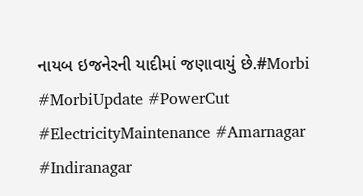નાયબ ઇજનેરની યાદીમાં જણાવાયું છે.#Morbi #MorbiUpdate #PowerCut #ElectricityMaintenance #Amarnagar #Indiranagar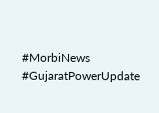#MorbiNews #GujaratPowerUpdate